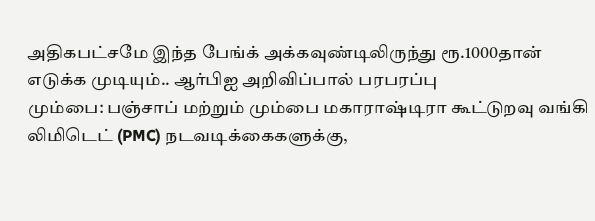அதிகபட்சமே இந்த பேங்க் அக்கவுண்டிலிருந்து ரூ.1000தான் எடுக்க முடியும்.. ஆர்பிஐ அறிவிப்பால் பரபரப்பு
மும்பை: பஞ்சாப் மற்றும் மும்பை மகாராஷ்டிரா கூட்டுறவு வங்கி லிமிடெட் (PMC) நடவடிக்கைகளுக்கு,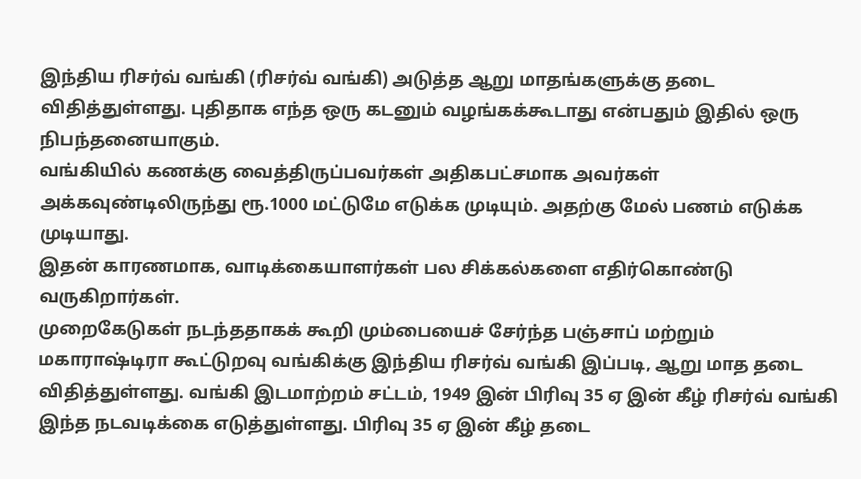இந்திய ரிசர்வ் வங்கி (ரிசர்வ் வங்கி) அடுத்த ஆறு மாதங்களுக்கு தடை விதித்துள்ளது. புதிதாக எந்த ஒரு கடனும் வழங்கக்கூடாது என்பதும் இதில் ஒரு நிபந்தனையாகும்.
வங்கியில் கணக்கு வைத்திருப்பவர்கள் அதிகபட்சமாக அவர்கள் அக்கவுண்டிலிருந்து ரூ.1000 மட்டுமே எடுக்க முடியும். அதற்கு மேல் பணம் எடுக்க முடியாது.
இதன் காரணமாக, வாடிக்கையாளர்கள் பல சிக்கல்களை எதிர்கொண்டு வருகிறார்கள்.
முறைகேடுகள் நடந்ததாகக் கூறி மும்பையைச் சேர்ந்த பஞ்சாப் மற்றும் மகாராஷ்டிரா கூட்டுறவு வங்கிக்கு இந்திய ரிசர்வ் வங்கி இப்படி, ஆறு மாத தடை விதித்துள்ளது. வங்கி இடமாற்றம் சட்டம், 1949 இன் பிரிவு 35 ஏ இன் கீழ் ரிசர்வ் வங்கி இந்த நடவடிக்கை எடுத்துள்ளது. பிரிவு 35 ஏ இன் கீழ் தடை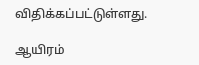விதிக்கப்பட்டுள்ளது.

ஆயிரம்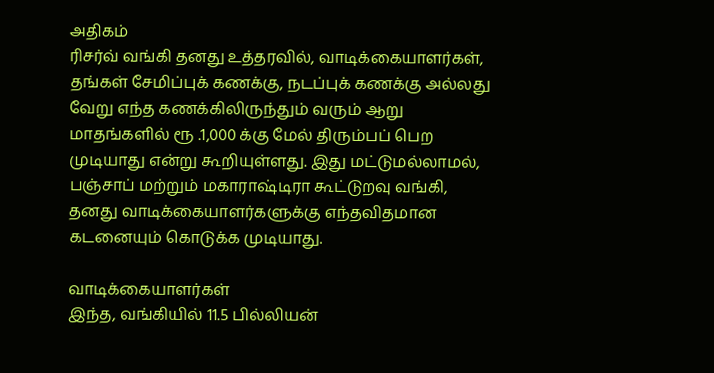அதிகம்
ரிசர்வ் வங்கி தனது உத்தரவில், வாடிக்கையாளர்கள், தங்கள் சேமிப்புக் கணக்கு, நடப்புக் கணக்கு அல்லது வேறு எந்த கணக்கிலிருந்தும் வரும் ஆறு மாதங்களில் ரூ .1,000 க்கு மேல் திரும்பப் பெற முடியாது என்று கூறியுள்ளது. இது மட்டுமல்லாமல், பஞ்சாப் மற்றும் மகாராஷ்டிரா கூட்டுறவு வங்கி, தனது வாடிக்கையாளர்களுக்கு எந்தவிதமான கடனையும் கொடுக்க முடியாது.

வாடிக்கையாளர்கள்
இந்த, வங்கியில் 11.5 பில்லியன்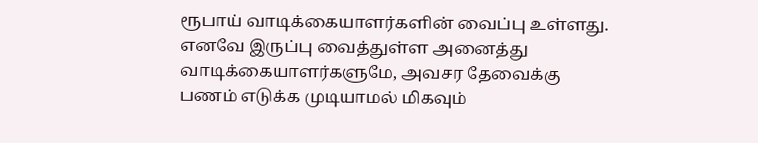ரூபாய் வாடிக்கையாளர்களின் வைப்பு உள்ளது. எனவே இருப்பு வைத்துள்ள அனைத்து வாடிக்கையாளர்களுமே, அவசர தேவைக்கு பணம் எடுக்க முடியாமல் மிகவும்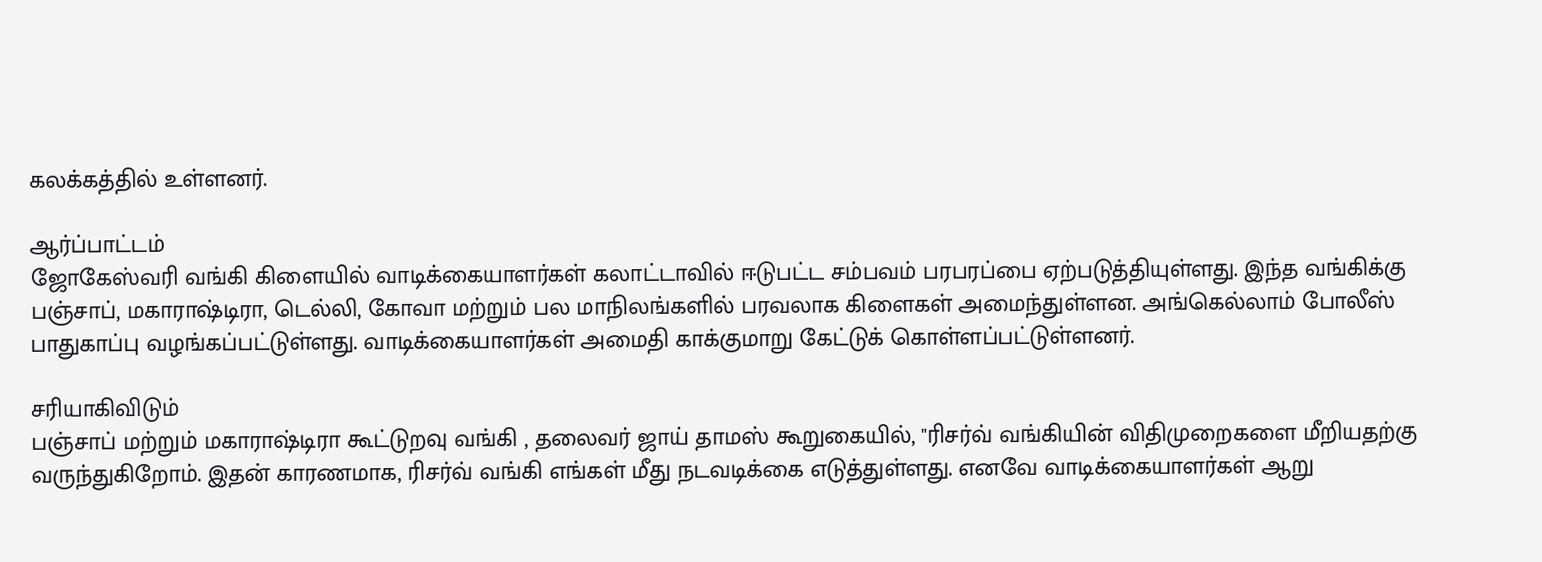கலக்கத்தில் உள்ளனர்.

ஆர்ப்பாட்டம்
ஜோகேஸ்வரி வங்கி கிளையில் வாடிக்கையாளர்கள் கலாட்டாவில் ஈடுபட்ட சம்பவம் பரபரப்பை ஏற்படுத்தியுள்ளது. இந்த வங்கிக்கு பஞ்சாப், மகாராஷ்டிரா, டெல்லி, கோவா மற்றும் பல மாநிலங்களில் பரவலாக கிளைகள் அமைந்துள்ளன. அங்கெல்லாம் போலீஸ் பாதுகாப்பு வழங்கப்பட்டுள்ளது. வாடிக்கையாளர்கள் அமைதி காக்குமாறு கேட்டுக் கொள்ளப்பட்டுள்ளனர்.

சரியாகிவிடும்
பஞ்சாப் மற்றும் மகாராஷ்டிரா கூட்டுறவு வங்கி , தலைவர் ஜாய் தாமஸ் கூறுகையில், "ரிசர்வ் வங்கியின் விதிமுறைகளை மீறியதற்கு வருந்துகிறோம். இதன் காரணமாக, ரிசர்வ் வங்கி எங்கள் மீது நடவடிக்கை எடுத்துள்ளது. எனவே வாடிக்கையாளர்கள் ஆறு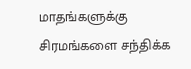மாதங்களுக்கு சிரமங்களை சந்திக்க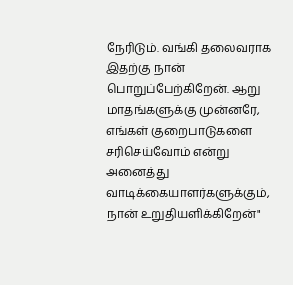நேரிடும். வங்கி தலைவராக இதற்கு நான் பொறுப்பேற்கிறேன். ஆறு மாதங்களுக்கு முன்னரே, எங்கள் குறைபாடுகளை சரிசெய்வோம் என்று அனைத்து வாடிக்கையாளர்களுக்கும், நான் உறுதியளிக்கிறேன்"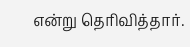என்று தெரிவித்தார்.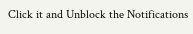Click it and Unblock the Notifications